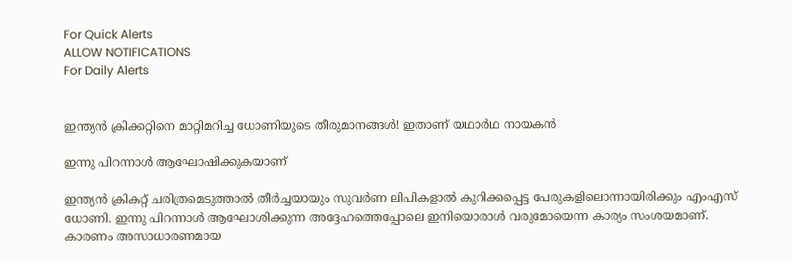For Quick Alerts
ALLOW NOTIFICATIONS
For Daily Alerts


ഇന്ത്യന്‍ ക്രിക്കറ്റിനെ മാറ്റിമറിച്ച ധോണിയുടെ തീരുമാനങ്ങള്‍! ഇതാണ് യഥാര്‍ഥ നായകന്‍

ഇന്നു പിറന്നാള്‍ ആഘോഷിക്കുകയാണ്

ഇന്ത്യന്‍ ക്രികറ്റ് ചരിത്രമെടുത്താല്‍ തീര്‍ച്ചയായും സുവര്‍ണ ലിപികളാല്‍ കുറിക്കപ്പെട്ട പേരുകളിലൊന്നായിരിക്കും എംഎസ് ധോണി. ഇന്നു പിറന്നാള്‍ ആഘോശിക്കുന്ന അദ്ദേഹത്തെപ്പോലെ ഇനിയൊരാള്‍ വരുമോയെന്ന കാര്യം സംശയമാണ്. കാരണം അസാധാരണമായ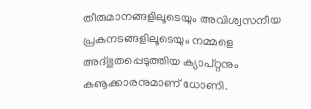തീരുമാനങ്ങളിലൂടെയും അവിശ്വസനീയ പ്രകനടങ്ങളിലൂടെയും നമ്മളെ അദ്ഭുതപ്പെടുത്തിയ ക്യാപ്റ്റനും കൡക്കാരനുമാണ് ധോണി.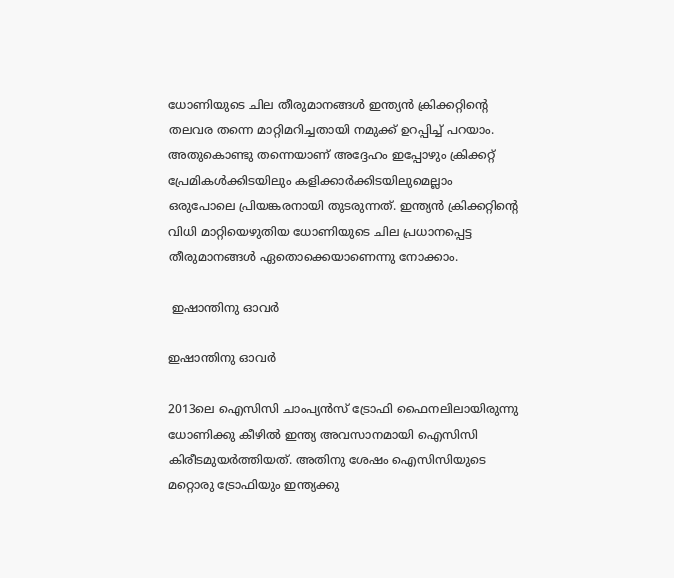ധോണിയുടെ ചില തീരുമാനങ്ങള്‍ ഇന്ത്യന്‍ ക്രിക്കറ്റിന്റെ തലവര തന്നെ മാറ്റിമറിച്ചതായി നമുക്ക് ഉറപ്പിച്ച് പറയാം. അതുകൊണ്ടു തന്നെയാണ് അദ്ദേഹം ഇപ്പോഴും ക്രിക്കറ്റ് പ്രേമികള്‍ക്കിടയിലും കളിക്കാര്‍ക്കിടയിലുമെല്ലാം ഒരുപോലെ പ്രിയങ്കരനായി തുടരുന്നത്. ഇന്ത്യന്‍ ക്രിക്കറ്റിന്റെ വിധി മാറ്റിയെഴുതിയ ധോണിയുടെ ചില പ്രധാനപ്പെട്ട തീരുമാനങ്ങള്‍ ഏതൊക്കെയാണെന്നു നോക്കാം.

 ഇഷാന്തിനു ഓവര്‍

ഇഷാന്തിനു ഓവര്‍

2013ലെ ഐസിസി ചാംപ്യന്‍സ് ട്രോഫി ഫൈനലിലായിരുന്നു ധോണിക്കു കീഴില്‍ ഇന്ത്യ അവസാനമായി ഐസിസി കിരീടമുയര്‍ത്തിയത്. അതിനു ശേഷം ഐസിസിയുടെ മറ്റൊരു ട്രോഫിയും ഇന്ത്യക്കു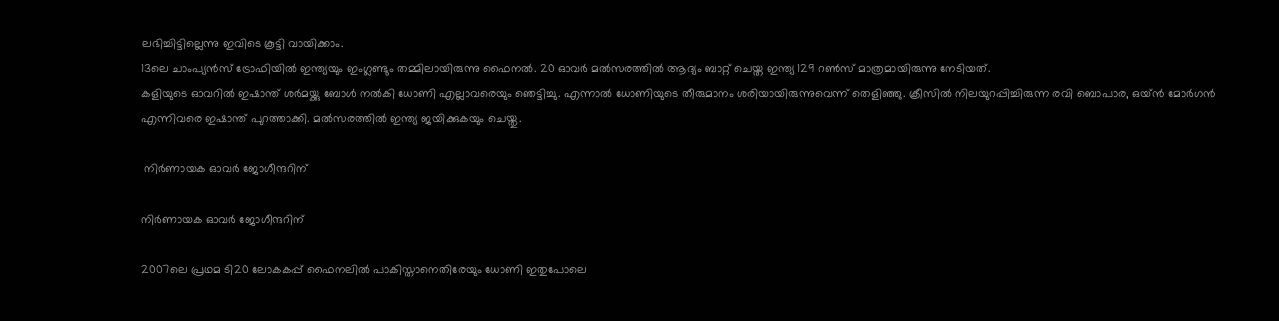ലഭിച്ചിട്ടില്ലെന്നു ഇവിടെ കൂട്ടി വായിക്കാം.
13ലെ ചാംപ്യന്‍സ് ട്രോഫിയില്‍ ഇന്ത്യയും ഇംഗ്ലണ്ടും തമ്മിലായിരുന്നു ഫൈനല്‍. 20 ഓവര്‍ മല്‍സരത്തില്‍ ആദ്യം ബാറ്റ് ചെയ്ത ഇന്ത്യ 129 റണ്‍സ് മാത്രമായിരുന്നു നേടിയത്.
കളിയുടെ ഓവറില്‍ ഇഷാന്ത് ശര്‍മയ്ക്കു ബോള്‍ നല്‍കി ധോണി എല്ലാവരെയും ഞെട്ടിച്ചു. എന്നാല്‍ ധോണിയുടെ തീരുമാനം ശരിയായിരുന്നുവെന്ന് തെളിഞ്ഞു. ക്രീസില്‍ നിലയുറപ്പിച്ചിരുന്ന രവി ബൊപാര, ഒയ്ന്‍ മോര്‍ഗന്‍ എന്നിവരെ ഇഷാന്ത് പുറത്താക്കി. മല്‍സരത്തില്‍ ഇന്ത്യ ജയിക്കുകയും ചെയ്തു.

 നിര്‍ണായക ഓവര്‍ ജോഗീന്ദറിന്

നിര്‍ണായക ഓവര്‍ ജോഗീന്ദറിന്

2007ലെ പ്രഥമ ടി20 ലോകകപ്പ് ഫൈനലില്‍ പാകിസ്താനെതിരേയും ധോണി ഇതുപോലെ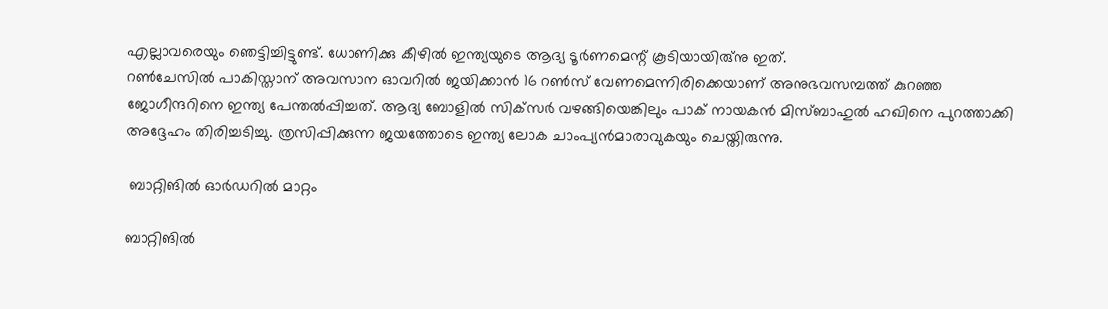എല്ലാവരെയും ഞെട്ടിച്ചിട്ടുണ്ട്. ധോണിക്കു കീഴില്‍ ഇന്ത്യയുടെ ആദ്യ ടൂര്‍ണമെന്റ് കൂടിയായിരു്‌നു ഇത്.
റണ്‍ചേസില്‍ പാകിസ്താന് അവസാന ഓവറില്‍ ജയിക്കാന്‍ 16 റണ്‍സ് വേണമെന്നിരിക്കെയാണ് അനുഭവസമ്പത്ത് കുറഞ്ഞ ജോഗീന്ദറിനെ ഇന്ത്യ പേന്തല്‍പ്പിച്ചത്. ആദ്യ ബോളില്‍ സിക്‌സര്‍ വഴങ്ങിയെങ്കിലും പാക് നായകന്‍ മിസ്ബാഹുല്‍ ഹഖിനെ പുറത്താക്കി അദ്ദേഹം തിരിച്ചടിച്ചു. ത്രസിപ്പിക്കുന്ന ജയത്തോടെ ഇന്ത്യ ലോക ചാംപ്യന്‍മാരാവുകയും ചെയ്തിരുന്നു.

 ബാറ്റിങില്‍ ഓര്‍ഡറില്‍ മാറ്റം

ബാറ്റിങില്‍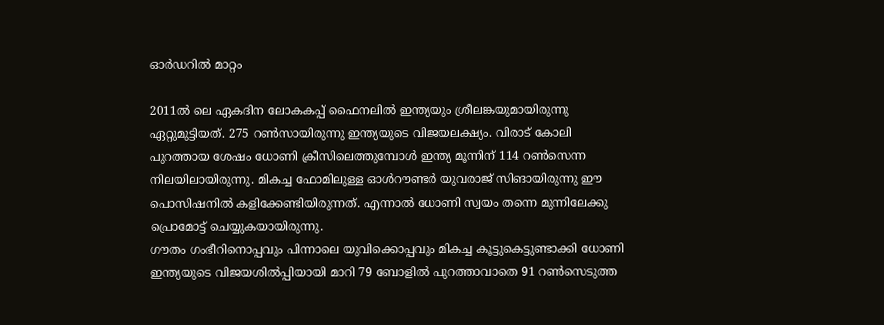ഓര്‍ഡറില്‍ മാറ്റം

2011ല്‍ ലെ ഏകദിന ലോകകപ്പ് ഫൈനലില്‍ ഇന്ത്യയും ശ്രീലങ്കയുമായിരുന്നു ഏറ്റുമുട്ടിയത്. 275 റണ്‍സായിരുന്നു ഇന്ത്യയുടെ വിജയലക്ഷ്യം. വിരാട് കോലി പുറത്തായ ശേഷം ധോണി ക്രീസിലെത്തുമ്പോള്‍ ഇന്ത്യ മൂന്നിന് 114 റണ്‍സെന്ന നിലയിലായിരുന്നു. മികച്ച ഫോമിലുള്ള ഓള്‍റൗണ്ടര്‍ യുവരാജ് സിങായിരുന്നു ഈ പൊസിഷനില്‍ കളിക്കേണ്ടിയിരുന്നത്. എന്നാല്‍ ധോണി സ്വയം തന്നെ മുന്നിലേക്കു പ്രൊമോട്ട് ചെയ്യുകയായിരുന്നു.
ഗൗതം ഗംഭീറിനൊപ്പവും പിന്നാലെ യുവിക്കൊപ്പവും മികച്ച കൂട്ടുകെട്ടുണ്ടാക്കി ധോണി ഇന്ത്യയുടെ വിജയശില്‍പ്പിയായി മാറി 79 ബോളില്‍ പുറത്താവാതെ 91 റണ്‍സെടുത്ത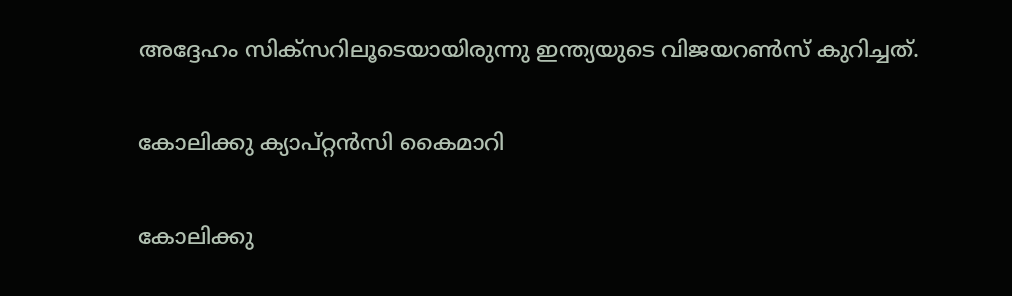അദ്ദേഹം സിക്‌സറിലൂടെയായിരുന്നു ഇന്ത്യയുടെ വിജയറണ്‍സ് കുറിച്ചത്.

കോലിക്കു ക്യാപ്റ്റന്‍സി കൈമാറി

കോലിക്കു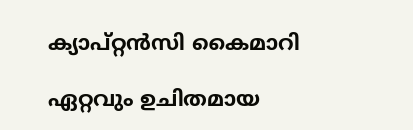ക്യാപ്റ്റന്‍സി കൈമാറി

ഏറ്റവും ഉചിതമായ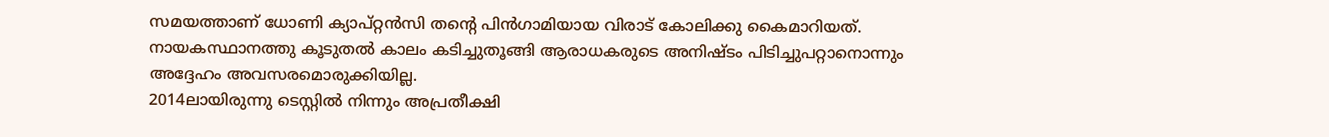സമയത്താണ് ധോണി ക്യാപ്റ്റന്‍സി തന്റെ പിന്‍ഗാമിയായ വിരാട് കോലിക്കു കൈമാറിയത്. നായകസ്ഥാനത്തു കൂടുതല്‍ കാലം കടിച്ചുതൂങ്ങി ആരാധകരുടെ അനിഷ്ടം പിടിച്ചുപറ്റാനൊന്നും അദ്ദേഹം അവസരമൊരുക്കിയില്ല.
2014ലായിരുന്നു ടെസ്റ്റില്‍ നിന്നും അപ്രതീക്ഷി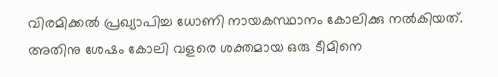വിരമിക്കല്‍ പ്രഖ്യാപിച്ച ധോണി നായകസ്ഥാനം കോലിക്കു നല്‍കിയത്. അതിനു ശേഷം കോലി വളരെ ശക്തമായ ഒരു ടീമിനെ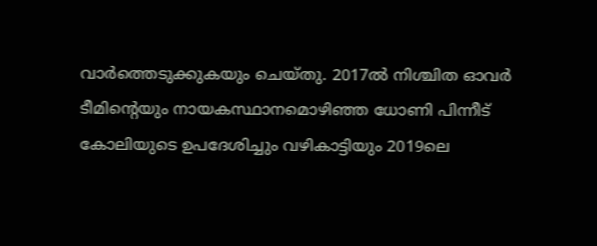വാര്‍ത്തെടുക്കുകയും ചെയ്തു. 2017ല്‍ നിശ്ചിത ഓവര്‍ ടീമിന്റെയും നായകസ്ഥാനമൊഴിഞ്ഞ ധോണി പിന്നീട് കോലിയുടെ ഉപദേശിച്ചും വഴികാട്ടിയും 2019ലെ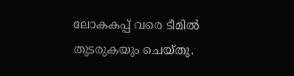ലോകകപ്പ് വരെ ടീമില്‍ തുടരുകയും ചെയ്തു.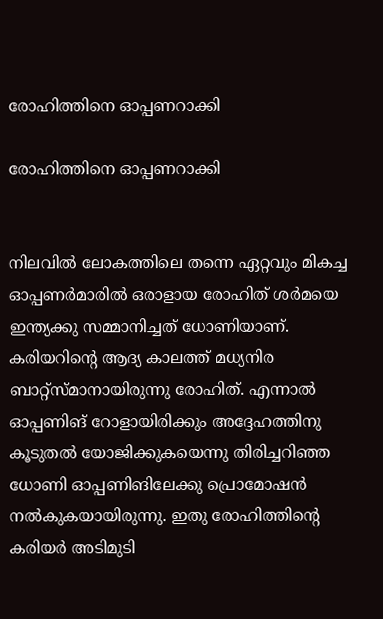രോഹിത്തിനെ ഓപ്പണറാക്കി

രോഹിത്തിനെ ഓപ്പണറാക്കി


നിലവില്‍ ലോകത്തിലെ തന്നെ ഏറ്റവും മികച്ച ഓപ്പണര്‍മാരില്‍ ഒരാളായ രോഹിത് ശര്‍മയെ ഇന്ത്യക്കു സമ്മാനിച്ചത് ധോണിയാണ്. കരിയറിന്റെ ആദ്യ കാലത്ത് മധ്യനിര ബാറ്റ്‌സ്മാനായിരുന്നു രോഹിത്. എന്നാല്‍ ഓപ്പണിങ് റോളായിരിക്കും അദ്ദേഹത്തിനു കൂടുതല്‍ യോജിക്കുകയെന്നു തിരിച്ചറിഞ്ഞ ധോണി ഓപ്പണിങിലേക്കു പ്രൊമോഷന്‍ നല്‍കുകയായിരുന്നു. ഇതു രോഹിത്തിന്റെ കരിയര്‍ അടിമുടി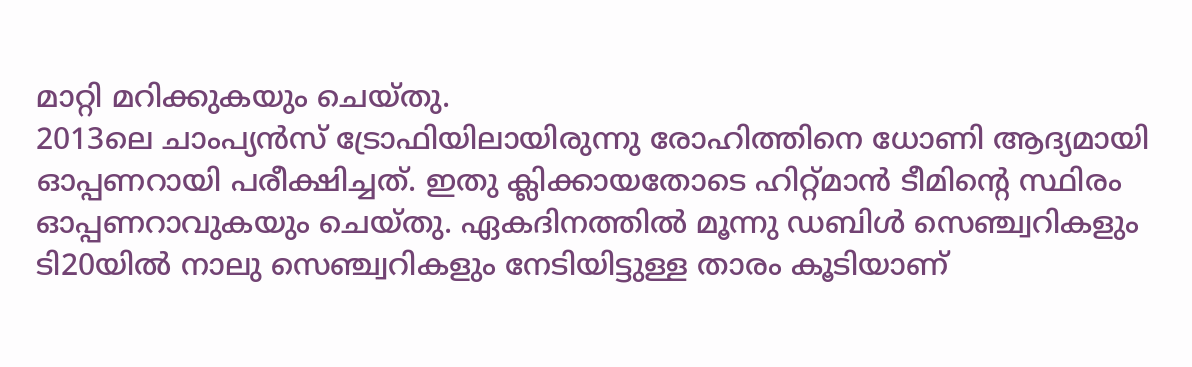മാറ്റി മറിക്കുകയും ചെയ്തു.
2013ലെ ചാംപ്യന്‍സ് ട്രോഫിയിലായിരുന്നു രോഹിത്തിനെ ധോണി ആദ്യമായി ഓപ്പണറായി പരീക്ഷിച്ചത്. ഇതു ക്ലിക്കായതോടെ ഹിറ്റ്മാന്‍ ടീമിന്റെ സ്ഥിരം ഓപ്പണറാവുകയും ചെയ്തു. ഏകദിനത്തില്‍ മൂന്നു ഡബിള്‍ സെഞ്ച്വറികളും ടി20യില്‍ നാലു സെഞ്ച്വറികളും നേടിയിട്ടുള്ള താരം കൂടിയാണ്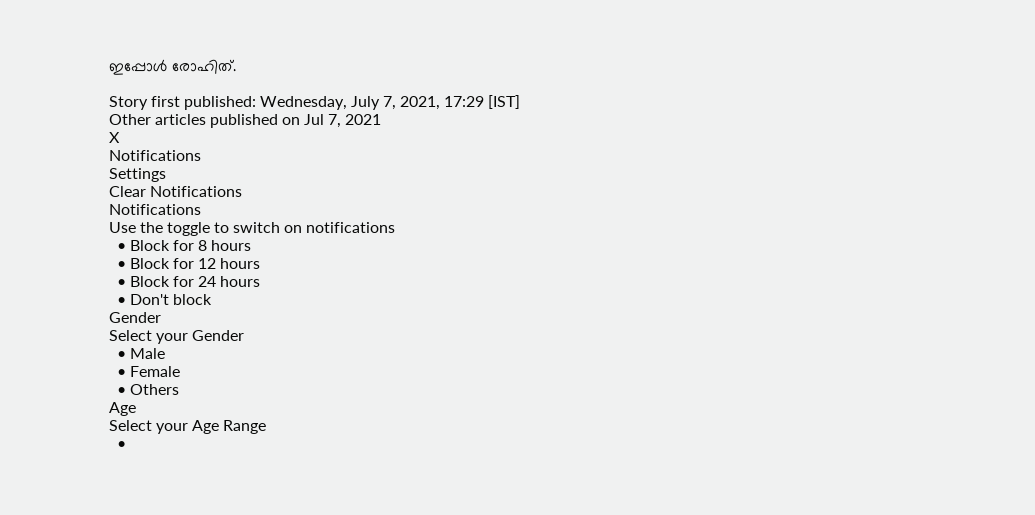ഇപ്പോള്‍ രോഹിത്.

Story first published: Wednesday, July 7, 2021, 17:29 [IST]
Other articles published on Jul 7, 2021
X
Notifications
Settings
Clear Notifications
Notifications
Use the toggle to switch on notifications
  • Block for 8 hours
  • Block for 12 hours
  • Block for 24 hours
  • Don't block
Gender
Select your Gender
  • Male
  • Female
  • Others
Age
Select your Age Range
  •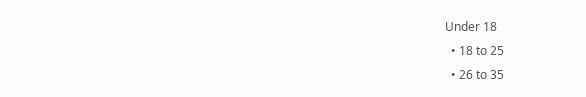Under 18
  • 18 to 25
  • 26 to 35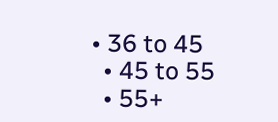• 36 to 45
  • 45 to 55
  • 55+